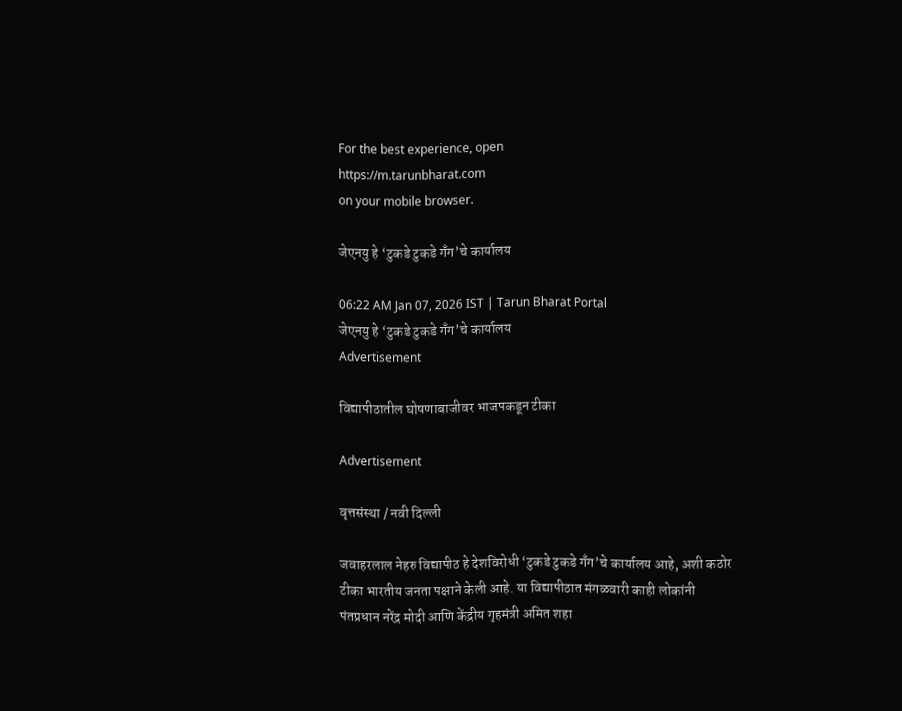For the best experience, open
https://m.tarunbharat.com
on your mobile browser.

जेएनयु हे ‘टुकडे टुकडे गँग’चे कार्यालय

06:22 AM Jan 07, 2026 IST | Tarun Bharat Portal
जेएनयु हे ‘टुकडे टुकडे गँग’चे कार्यालय
Advertisement

विद्यापीठातील घोषणाबाजीवर भाजपकडून टीका

Advertisement

वृत्तसंस्था / नवी दिल्ली

जवाहरलाल नेहरु विद्यापीठ हे देशविरोधी ‘टुकडे टुकडे गँग’चे कार्यालय आहे, अशी कठोर टीका भारतीय जनता पक्षाने केली आहे. या विद्यापीठात मंगळवारी काही लोकांनी पंतप्रधान नरेंद्र मोदी आणि केंद्रीय गृहमंत्री अमित शहा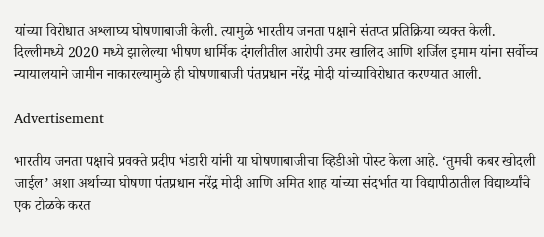यांच्या विरोधात अश्लाघ्य घोषणाबाजी केली. त्यामुळे भारतीय जनता पक्षाने संतप्त प्रतिक्रिया व्यक्त केली. दिल्लीमध्ये 2020 मध्ये झालेल्या भीषण धार्मिक दंगलीतील आरोपी उमर खालिद आणि शर्जिल इमाम यांना सर्वोच्च न्यायालयाने जामीन नाकारल्यामुळे ही घोषणाबाजी पंतप्रधान नरेंद्र मोदी यांच्याविरोधात करण्यात आली.

Advertisement

भारतीय जनता पक्षाचे प्रवक्ते प्रदीप भंडारी यांनी या घोषणाबाजीचा व्हिडीओ पोस्ट केला आहे. ‘तुमची कबर खोदली जाईल’ अशा अर्थाच्या घोषणा पंतप्रधान नरेंद्र मोदी आणि अमित शाह यांच्या संदर्भात या विद्यापीठातील विद्यार्थ्यांचे एक टोळके करत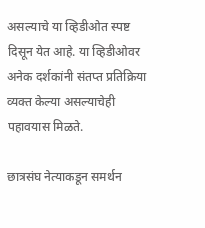असल्याचे या व्हिडीओत स्पष्ट दिसून येत आहे. या व्हिडीओवर अनेक दर्शकांनी संतप्त प्रतिक्रिया व्यक्त केल्या असल्याचेही पहावयास मिळते.

छात्रसंघ नेत्याकडून समर्थन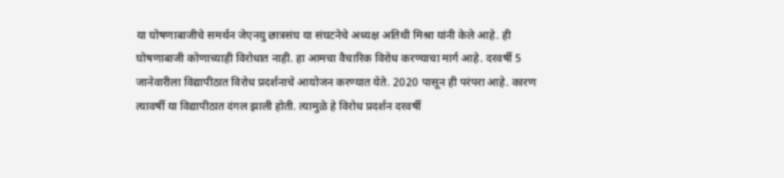या घोषणाबाजीचे समर्थन जेएनयु छात्रसंघ या संघटनेचे अध्यक्ष अतिथी मिश्रा यांनी केले आहे. ही घोषणाबाजी कोणाच्याही विरोधात नाही. हा आमचा वैचारिक विरोध करण्याचा मार्ग आहे. दरवर्षी 5 जानेवारीला विद्यापीठात विरोध प्रदर्शनाचे आयोजन करण्यात येते. 2020 पासून ही परंपरा आहे. कारण त्यावर्षी या विद्यापीठात दंगल झाली होती. त्यामुळे हे विरोध प्रदर्शन दरवर्षी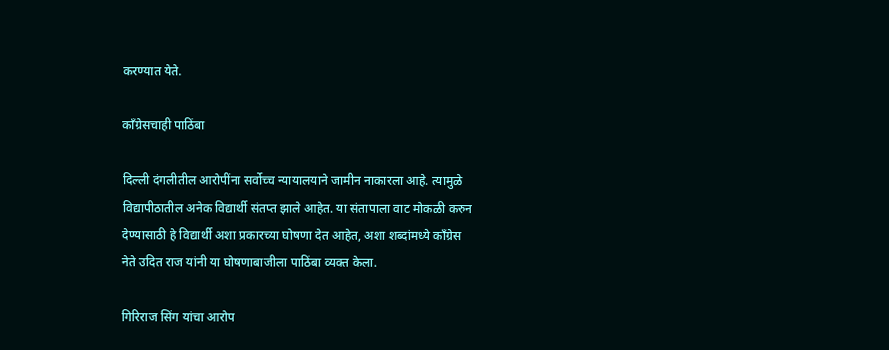करण्यात येते.

काँग्रेसचाही पाठिंबा

दिल्ली दंगलीतील आरोपींना सर्वोच्च न्यायालयाने जामीन नाकारला आहे. त्यामुळे विद्यापीठातील अनेक विद्यार्थी संतप्त झाले आहेत. या संतापाला वाट मोकळी करुन देण्यासाठी हे विद्यार्थी अशा प्रकारच्या घोषणा देत आहेत, अशा शब्दांमध्ये काँग्रेस नेते उदित राज यांनी या घोषणाबाजीला पाठिंबा व्यक्त केला.

गिरिराज सिंग यांचा आरोप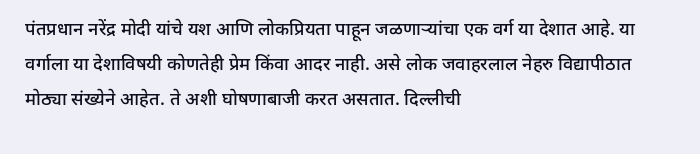पंतप्रधान नरेंद्र मोदी यांचे यश आणि लोकप्रियता पाहून जळणाऱ्यांचा एक वर्ग या देशात आहे. या वर्गाला या देशाविषयी कोणतेही प्रेम किंवा आदर नाही. असे लोक जवाहरलाल नेहरु विद्यापीठात मोठ्या संख्येने आहेत. ते अशी घोषणाबाजी करत असतात. दिल्लीची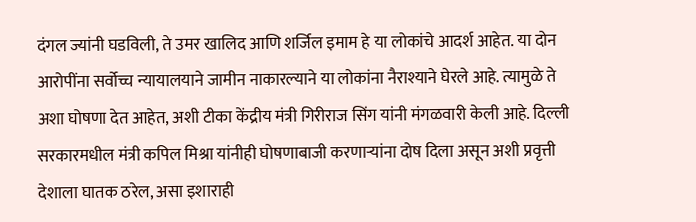दंगल ज्यांनी घडविली, ते उमर खालिद आणि शर्जिल इमाम हे या लोकांचे आदर्श आहेत. या दोन आरोपींना सर्वोच्च न्यायालयाने जामीन नाकारल्याने या लोकांना नैराश्याने घेरले आहे. त्यामुळे ते अशा घोषणा देत आहेत, अशी टीका केंद्रीय मंत्री गिरीराज सिंग यांनी मंगळवारी केली आहे. दिल्ली सरकारमधील मंत्री कपिल मिश्रा यांनीही घोषणाबाजी करणाऱ्यांना दोष दिला असून अशी प्रवृत्ती देशाला घातक ठरेल, असा इशाराही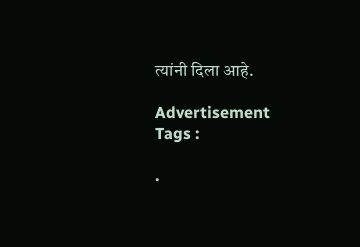त्यांनी दिला आहे.

Advertisement
Tags :

.